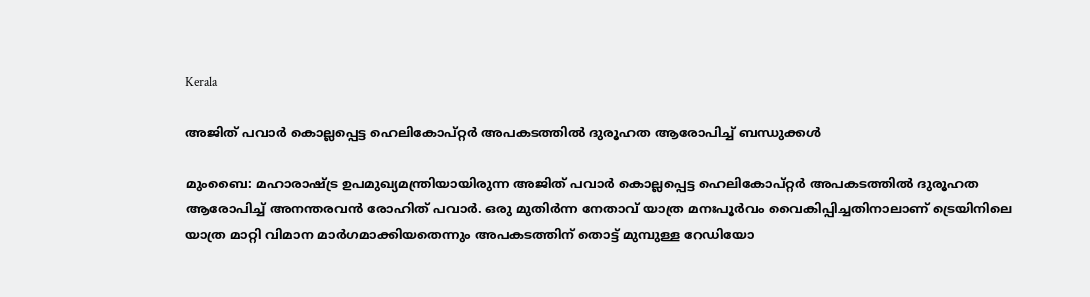Kerala

അജിത് പവാർ കൊല്ലപ്പെട്ട ഹെലികോപ്റ്റർ അപകടത്തിൽ ദുരൂഹത ആരോപിച്ച് ബന്ധുക്കൾ

മുംബൈ: മഹാരാഷ്ട്ര ഉപമുഖ്യമന്ത്രിയായിരുന്ന അജിത് പവാർ കൊല്ലപ്പെട്ട ഹെലികോപ്റ്റർ അപകടത്തിൽ ദുരൂഹത ആരോപിച്ച് അനന്തരവൻ രോഹിത് പവാർ. ഒരു മുതിർന്ന നേതാവ് യാത്ര മനഃപൂർവം വൈകിപ്പിച്ചതിനാലാണ് ട്രെയിനിലെ യാത്ര മാറ്റി വിമാന മാർഗമാക്കിയതെന്നും അപകടത്തിന് തൊട്ട് മുമ്പുള്ള റേഡിയോ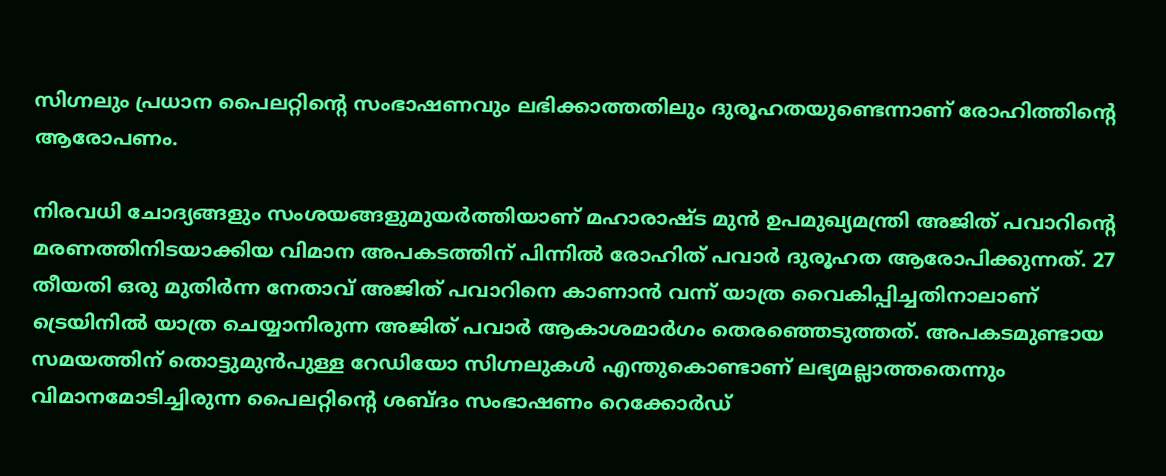സിഗ്നലും പ്രധാന പൈലറ്റിന്‍റെ സംഭാഷണവും ലഭിക്കാത്തതിലും ദുരൂഹതയുണ്ടെന്നാണ് രോഹിത്തിന്റെ ആരോപണം.

നിരവധി ചോദ്യങ്ങളും സംശയങ്ങളുമുയർത്തിയാണ് മഹാരാഷ്ട മുൻ ഉപമുഖ്യമന്ത്രി അജിത് പവാറിന്‍റെ മരണത്തിനിടയാക്കിയ വിമാന അപകടത്തിന് പിന്നിൽ രോഹിത് പവാർ ദുരൂഹത ആരോപിക്കുന്നത്. 27 തീയതി ഒരു മുതിർന്ന നേതാവ് അജിത് പവാറിനെ കാണാൻ വന്ന് യാത്ര വൈകിപ്പിച്ചതിനാലാണ് ട്രെയിനിൽ യാത്ര ചെയ്യാനിരുന്ന അജിത് പവാർ ആകാശമാർഗം തെരഞ്ഞെടുത്തത്. അപകടമുണ്ടായ സമയത്തിന് തൊട്ടുമുൻപുള്ള റേഡിയോ സിഗ്നലുകള്‍ എന്തുകൊണ്ടാണ് ലഭ്യമല്ലാത്തതെന്നും വിമാനമോടിച്ചിരുന്ന പൈലറ്റിന്‍റെ ശബ്ദം സംഭാഷണം റെക്കോർഡ്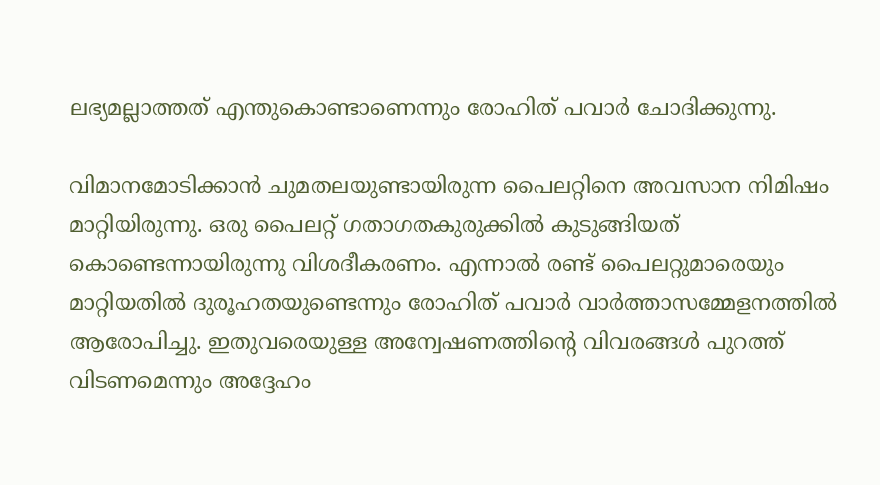ലഭ്യമല്ലാത്തത് എന്തുകൊണ്ടാണെന്നും രോഹിത് പവാർ ചോദിക്കുന്നു.

വിമാനമോടിക്കാൻ ചുമതലയുണ്ടായിരുന്ന പൈലറ്റിനെ അവസാന നിമിഷം മാറ്റിയിരുന്നു. ഒരു പൈലറ്റ് ഗതാഗതകുരുക്കിൽ കുടുങ്ങിയത് കൊണ്ടെന്നായിരുന്നു വിശദീകരണം. എന്നാൽ രണ്ട് പൈലറ്റുമാരെയും മാറ്റിയതിൽ ദുരൂഹതയുണ്ടെന്നും രോഹിത് പവാർ വാർത്താസമ്മേളനത്തിൽ ആരോപിച്ചു. ഇതുവരെയുള്ള അന്വേഷണത്തിന്‍റെ വിവരങ്ങള്‍ പുറത്ത് വിടണമെന്നും അദ്ദേഹം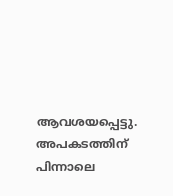ആവശയപ്പെട്ടു. അപകടത്തിന് പിന്നാലെ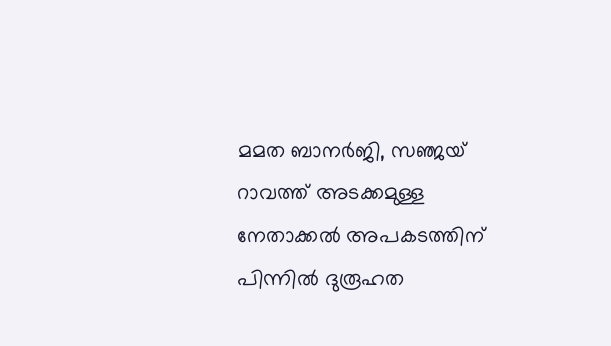മമത ബാനർജി, സഞ്ജയ് റാവത്ത് അടക്കമുള്ള നേതാക്കല്‍ അപകടത്തിന് പിന്നിൽ ദുരൂഹത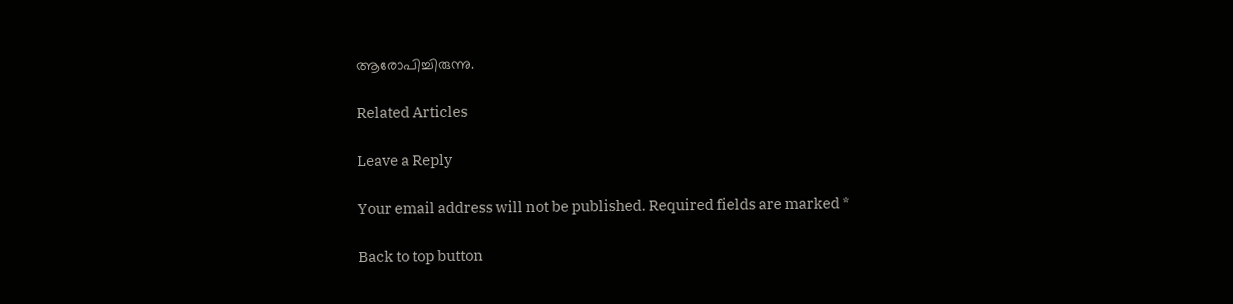ആരോപിച്ചിരുന്നു.

Related Articles

Leave a Reply

Your email address will not be published. Required fields are marked *

Back to top button